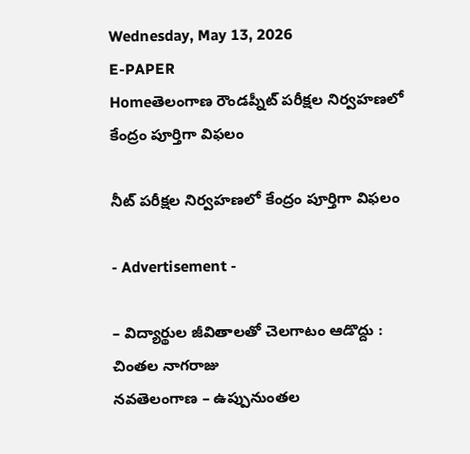Wednesday, May 13, 2026
E-PAPER
Homeతెలంగాణ రౌండప్నీట్ పరీక్షల నిర్వహణలో కేంద్రం పూర్తిగా విఫలం

నీట్ పరీక్షల నిర్వహణలో కేంద్రం పూర్తిగా విఫలం

- Advertisement -

– విద్యార్థుల జీవితాలతో చెలగాటం ఆడొద్దు : చింతల నాగరాజు
నవతెలంగాణ – ఉప్పునుంతల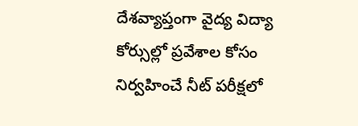దేశవ్యాప్తంగా వైద్య విద్యా కోర్సుల్లో ప్రవేశాల కోసం నిర్వహించే నీట్ పరీక్షలో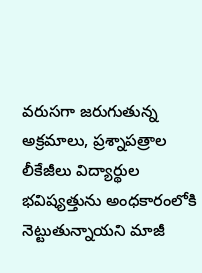వరుసగా జరుగుతున్న అక్రమాలు, ప్రశ్నాపత్రాల లీకేజీలు విద్యార్థుల భవిష్యత్తును అంధకారంలోకి నెట్టుతున్నాయని మాజీ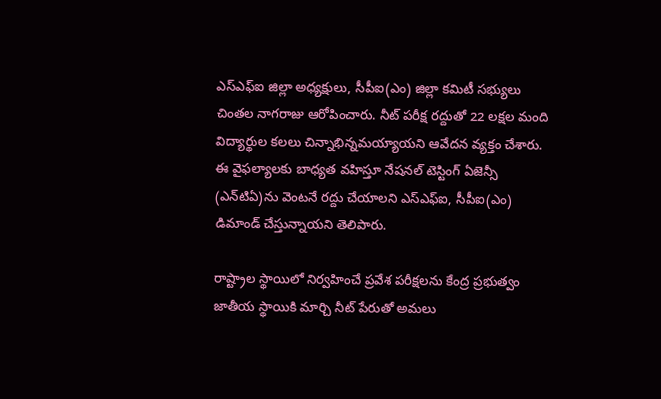ఎస్ఎఫ్ఐ జిల్లా అధ్యక్షులు, సీపీఐ(ఎం) జిల్లా కమిటీ సభ్యులు చింతల నాగరాజు ఆరోపించారు. నీట్ పరీక్ష రద్దుతో 22 లక్షల మంది విద్యార్థుల కలలు చిన్నాభిన్నమయ్యాయని ఆవేదన వ్యక్తం చేశారు. ఈ వైఫల్యాలకు బాధ్యత వహిస్తూ నేషనల్ టెస్టింగ్ ఏజెన్సీ (ఎన్‌టిఏ)ను వెంటనే రద్దు చేయాలని ఎస్ఎఫ్ఐ, సీపీఐ(ఎం) డిమాండ్ చేస్తున్నాయని తెలిపారు.

రాష్ట్రాల స్థాయిలో నిర్వహించే ప్రవేశ పరీక్షలను కేంద్ర ప్రభుత్వం జాతీయ స్థాయికి మార్చి నీట్ పేరుతో అమలు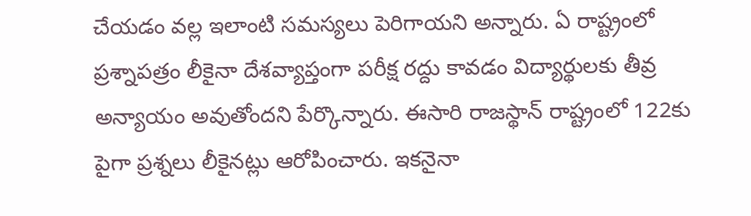చేయడం వల్ల ఇలాంటి సమస్యలు పెరిగాయని అన్నారు. ఏ రాష్ట్రంలో ప్రశ్నాపత్రం లీకైనా దేశవ్యాప్తంగా పరీక్ష రద్దు కావడం విద్యార్థులకు తీవ్ర అన్యాయం అవుతోందని పేర్కొన్నారు. ఈసారి రాజస్థాన్ రాష్ట్రంలో 122కు పైగా ప్రశ్నలు లీకైనట్లు ఆరోపించారు. ఇకనైనా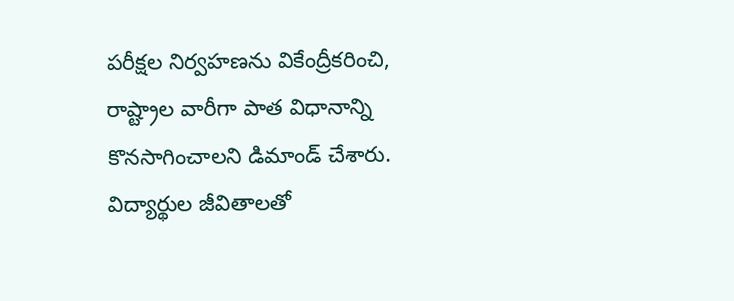పరీక్షల నిర్వహణను వికేంద్రీకరించి, రాష్ట్రాల వారీగా పాత విధానాన్ని కొనసాగించాలని డిమాండ్ చేశారు. విద్యార్థుల జీవితాలతో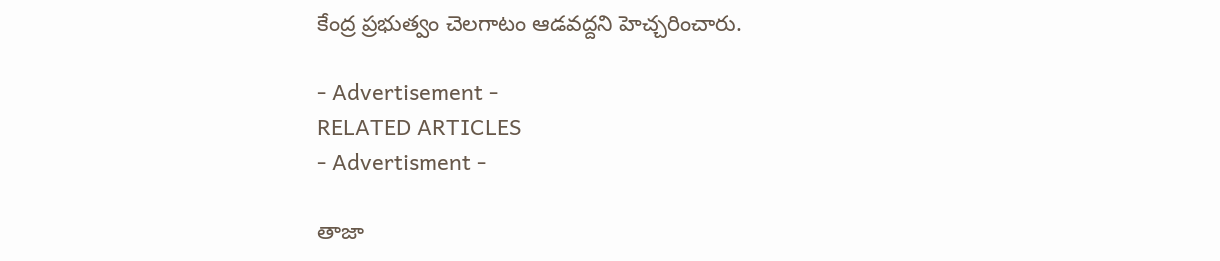కేంద్ర ప్రభుత్వం చెలగాటం ఆడవద్దని హెచ్చరించారు.

- Advertisement -
RELATED ARTICLES
- Advertisment -

తాజా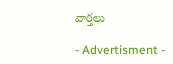వార్తలు

- Advertisment -